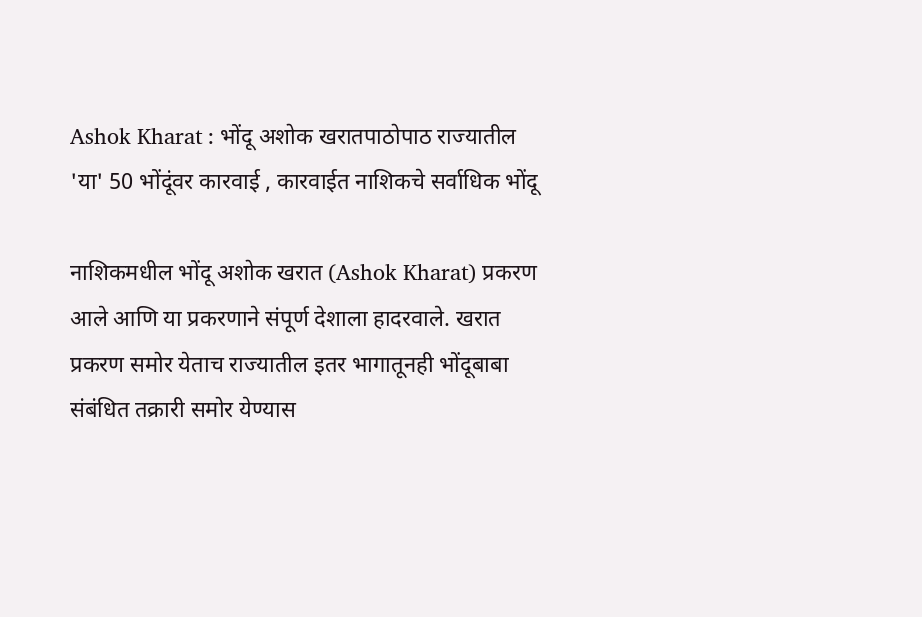Ashok Kharat : भोंदू अशोक खरातपाठोपाठ राज्यातील 'या' 50 भोंदूंवर कारवाई , कारवाईत नाशिकचे सर्वाधिक भोंदू

नाशिकमधील भोंदू अशोक खरात (Ashok Kharat) प्रकरण आले आणि या प्रकरणाने संपूर्ण देशाला हादरवाले. खरात प्रकरण समोर येताच राज्यातील इतर भागातूनही भोंदूबाबा संबंधित तक्रारी समोर येण्यास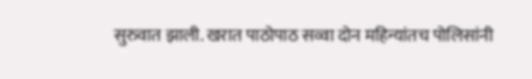सुरुवात झाली. खरात पाठोपाठ सव्वा दोन महिन्यांतच पोलिसांनी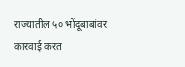राज्यातील ५० भोंदूबाबांवर कारवाई करत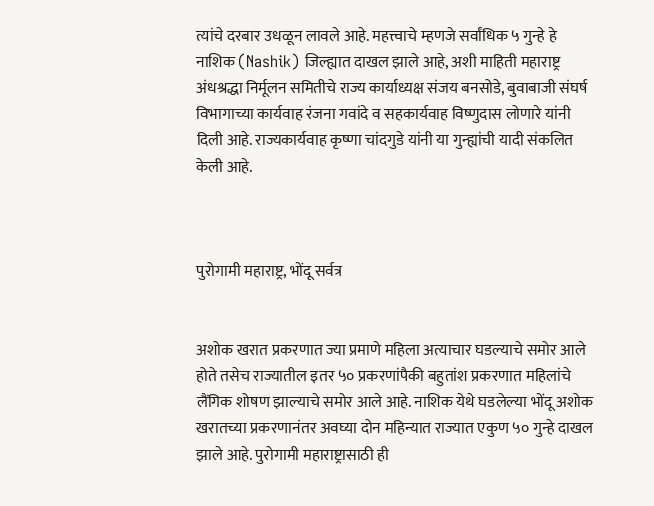त्यांचे दरबार उधळून लावले आहे. महत्त्वाचे म्हणजे सर्वांधिक ५ गुन्हे हे नाशिक (Nashik) जिल्ह्यात दाखल झाले आहे, अशी माहिती महाराष्ट्र अंधश्रद्धा निर्मूलन समितीचे राज्य कार्याध्यक्ष संजय बनसोडे, बुवाबाजी संघर्ष विभागाच्या कार्यवाह रंजना गवांदे व सहकार्यवाह विष्णुदास लोणारे यांनी दिली आहे. राज्यकार्यवाह कृष्णा चांदगुडे यांनी या गुन्ह्यांची यादी संकलित केली आहे.



पुरोगामी महाराष्ट्र, भोंदू सर्वत्र


अशोक खरात प्रकरणात ज्या प्रमाणे महिला अत्याचार घडल्याचे समोर आले होते तसेच राज्यातील इतर ५० प्रकरणांपैकी बहुतांश प्रकरणात महिलांचे लैंगिक शोषण झाल्याचे समोर आले आहे. नाशिक येथे घडलेल्या भोंदू अशोक खरातच्या प्रकरणानंतर अवघ्या दोन महिन्यात राज्यात एकुण ५० गुन्हे दाखल झाले आहे. पुरोगामी महाराष्ट्रासाठी ही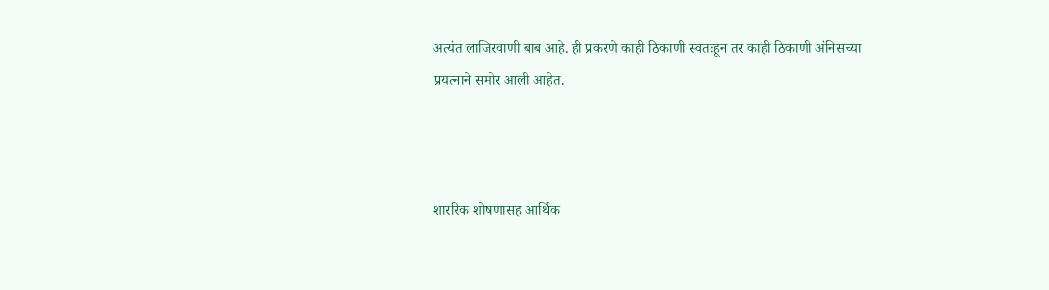अत्यंत लाजिरवाणी बाब आहे. ही प्रकरणे काही ठिकाणी स्वतःहून तर काही ठिकाणी अंनिसच्या प्रयत्नाने समोर आली आहेत.



शाररिक शोषणासह आर्थिक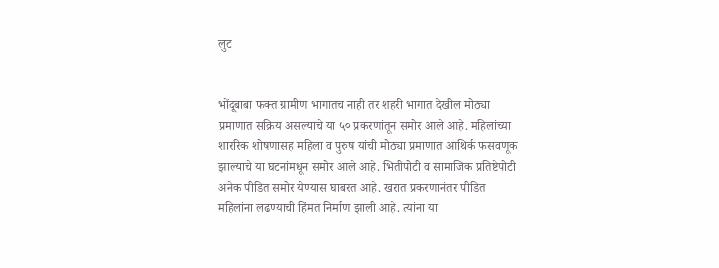लुट


भोंदूबाबा फक्त ग्रामीण भागातच नाही तर शहरी भागात देखील मोठ्या प्रमाणात सक्रिय असल्याचे या ५० प्रकरणांतून समोर आले आहे. महिलांच्या शाररिक शोषणासह महिला व पुरुष यांची मोठ्या प्रमाणात आथिर्क फसवणूक झाल्याचे या घटनांमधून समोर आले आहे. भितीपोटी व सामाजिक प्रतिष्टेपोटी अनेक पीडित समोर येण्यास घाबरत आहे. खरात प्रकरणानंतर पीडित महिलांना लढण्याची हिंमत निर्माण झाली आहे. त्यांना या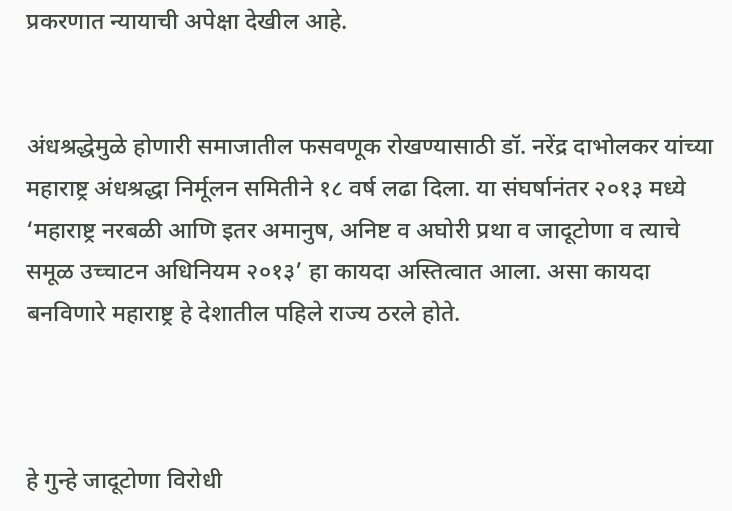प्रकरणात न्यायाची अपेक्षा देखील आहे.


अंधश्रद्धेमुळे होणारी समाजातील फसवणूक रोखण्यासाठी डॉ. नरेंद्र दाभोलकर यांच्या महाराष्ट्र अंधश्रद्धा निर्मूलन समितीने १८ वर्ष लढा दिला. या संघर्षानंतर २०१३ मध्ये ‘महाराष्ट्र नरबळी आणि इतर अमानुष, अनिष्ट व अघोरी प्रथा व जादूटोणा व त्याचे समूळ उच्चाटन अधिनियम २०१३’ हा कायदा अस्तित्वात आला. असा कायदा बनविणारे महाराष्ट्र हे देशातील पहिले राज्य ठरले होते.



हे गुन्हे जादूटोणा विरोधी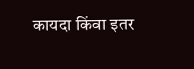कायदा किंवा इतर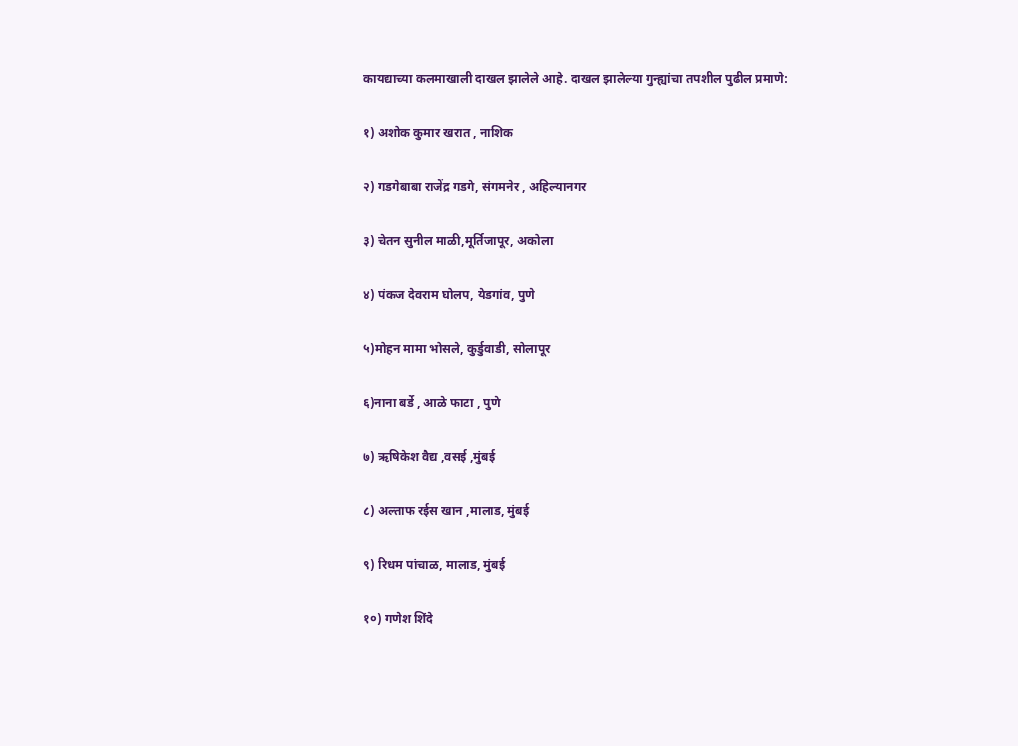कायद्याच्या कलमाखाली दाखल झालेले आहे. दाखल झालेल्या गुन्ह्यांचा तपशील पुढील प्रमाणे:


१) अशोक कुमार खरात , नाशिक


२) गडगेबाबा राजेंद्र गडगे, संगमनेर , अहिल्यानगर


३) चेतन सुनील माळी,मूर्तिजापूर, अकोला


४) पंकज देवराम घोलप, येडगांव, पुणे


५)मोहन मामा भोसले, कुर्डुवाडी, सोलापूर


६)नाना बर्डे , आळे फाटा , पुणे


७) ऋषिकेश वैद्य ,वसई ,मुंबई


८) अल्ताफ रईस खान ,मालाड, मुंबई


९) रिधम पांचाळ, मालाड, मुंबई


१०) गणेश शिंदे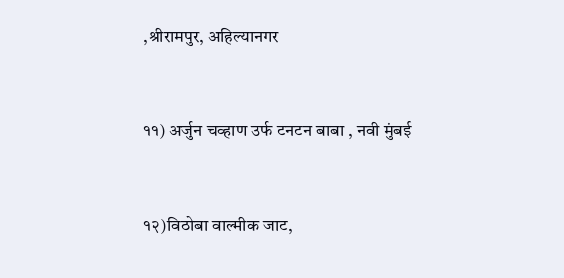,श्रीरामपुर, अहिल्यानगर


११) अर्जुन चव्हाण उर्फ टनटन बाबा , नवी मुंबई


१२)विठोबा वाल्मीक जाट,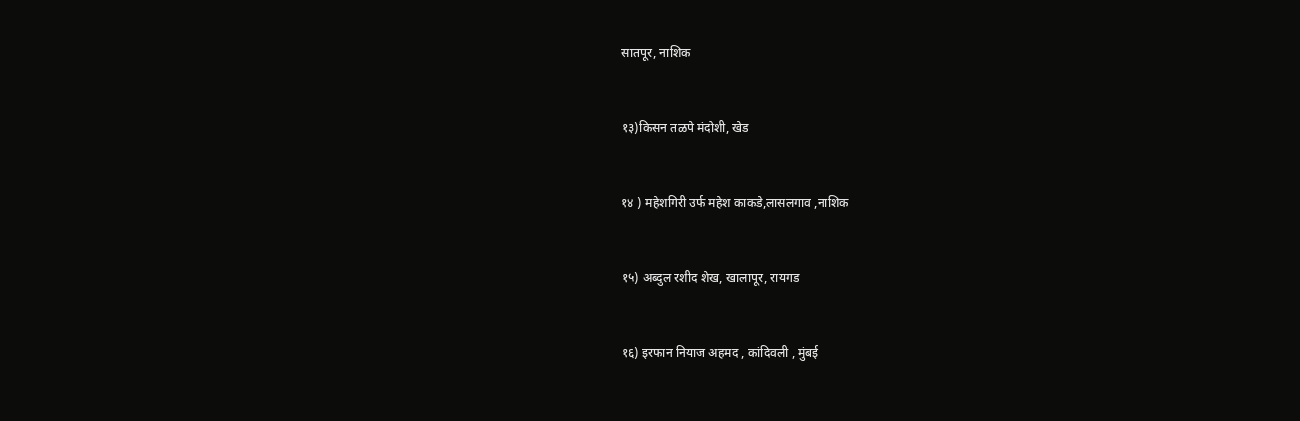सातपूर, नाशिक


१३)किसन तळपे मंदोशी, खेड


१४ ) महेशगिरी उर्फ महेश काकडे,लासलगाव ,नाशिक


१५) अब्दुल रशीद शेख, खालापूर, रायगड


१६) इरफान नियाज अहमद , कांदिवली , मुंबई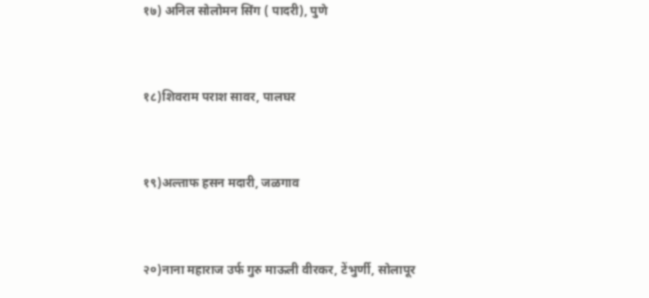१७) अनिल सोलोमन सिंग ( पादरी), पुणे


१८)शिवराम पराश सावर, पालघर


१९)अल्ताफ हसन मदारी, जळगाव


२०)नाना महाराज उर्फ गुरु माऊली वीरकर, टेंभुर्णी, सोलापूर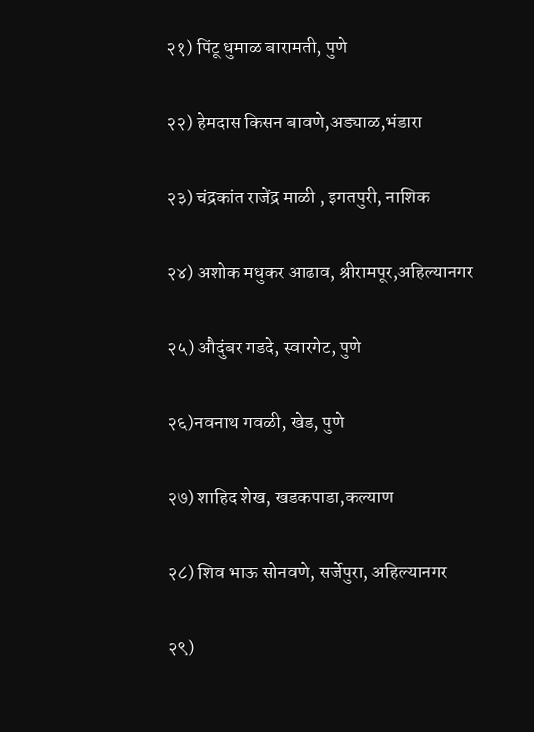२१) पिंटू धुमाळ बारामती, पुणे


२२) हेमदास किसन बावणे,अड्याळ,भंडारा


२३) चंद्रकांत राजेंद्र माळी , इगतपुरी, नाशिक


२४) अशोक मधुकर आढाव, श्रीरामपूर,अहिल्यानगर


२५) औदुंबर गडदे, स्वारगेट, पुणे


२६)नवनाथ गवळी, खेड, पुणे


२७) शाहिद शेख, खडकपाडा,कल्याण


२८) शिव भाऊ सोनवणे, सर्जेपुरा, अहिल्यानगर


२९)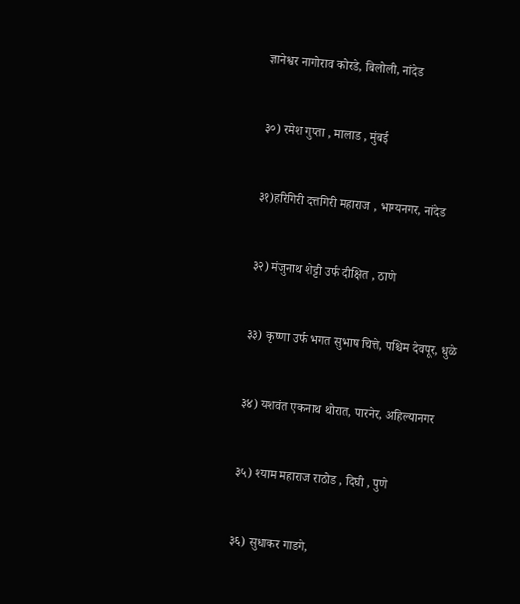ज्ञानेश्वर नागोराव कोरडे, बिलोली, नांदेड


३०) रमेश गुप्ता , मालाड , मुंबई


३१)हरिगिरी दत्तगिरी महाराज , भाग्यनगर, नांदेड


३२) मंजुनाथ शेट्टी उर्फ दीक्षित , ठाणे


३३) कृष्णा उर्फ भगत सुभाष चित्ते, पश्चिम देवपूर, धुळे


३४) यशवंत एकनाथ थोरात, पारनेर, अहिल्यानगर


३५) श्याम महाराज राठोड , दिघी , पुणे


३६) सुधाकर गाडगे,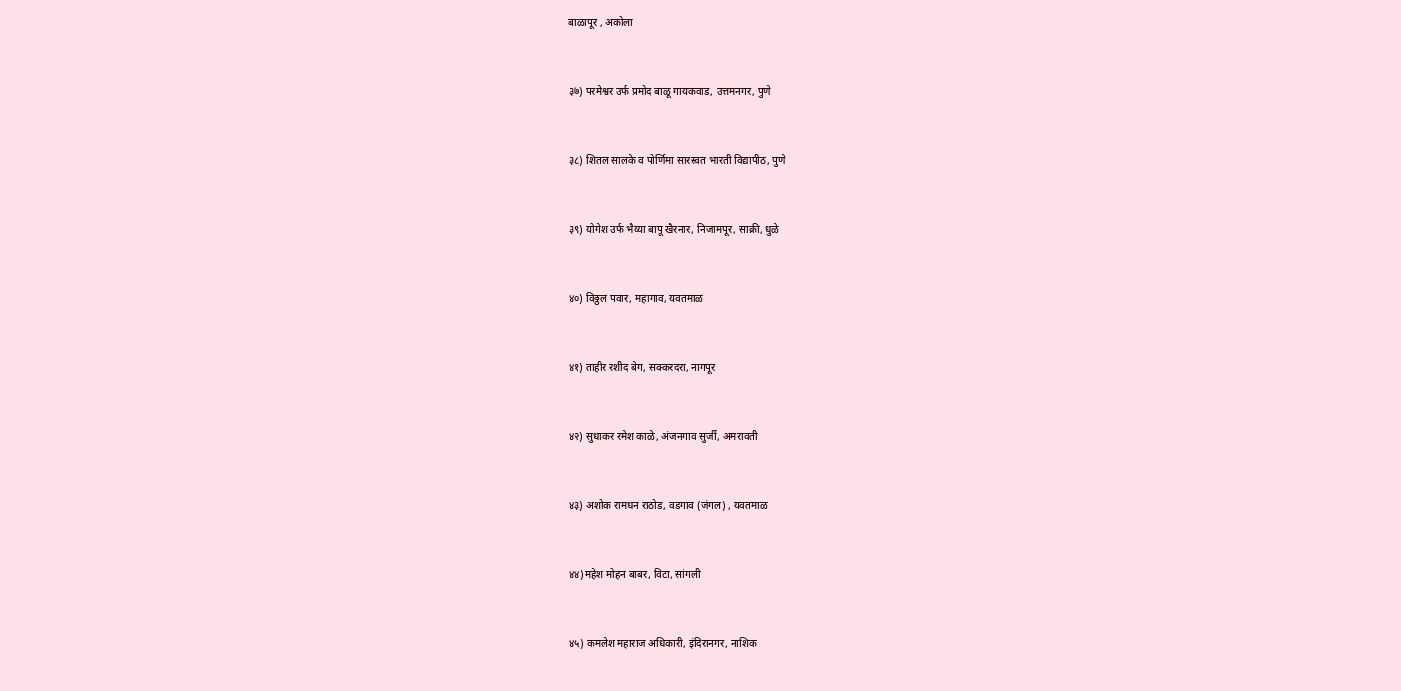बाळापूर , अकोला


३७) परमेश्वर उर्फ प्रमोद बाळू गायकवाड, उत्तमनगर, पुणे


३८) शितल सालके व पोर्णिमा सारस्वत भारती विद्यापीठ, पुणे


३९) योगेश उर्फ भैय्या बापू खैरनार, निजामपूर, साक्री, धुळे


४०) विठ्ठल पवार, महागाव, यवतमाळ


४१) ताहीर रशीद बेग, सक्करदरा, नागपूर


४२) सुधाकर रमेश काळे, अंजनगाव सुर्जी, अमरावती


४३) अशोक रामधन राठोड, वडगाव (जंगल) , यवतमाळ


४४)महेश मोहन बाबर, विटा, सांगली


४५) कमलेश महाराज अधिकारी, इंदिरानगर, नाशिक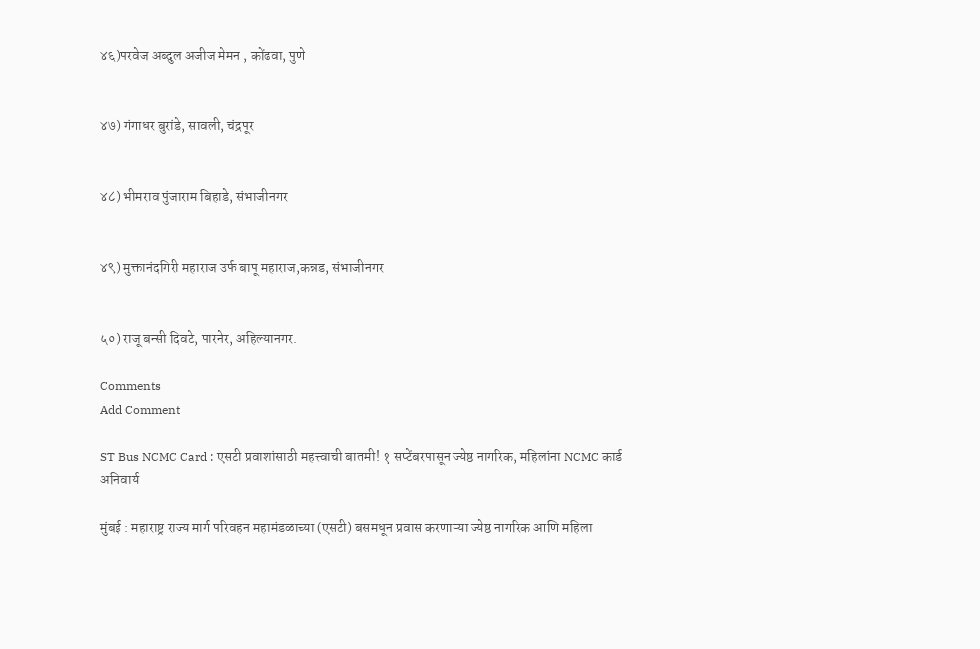४६)परवेज अब्दुल अजीज मेमन , कोंढवा, पुणे


४७) गंगाधर बुरांडे, सावली, चंद्रपूर


४८) भीमराव पुंजाराम बिहाडे, संभाजीनगर


४९) मुक्तानंदगिरी महाराज उर्फ बापू महाराज,कन्नड, संभाजीनगर


५०) राजू बन्सी दिवटे, पारनेर, अहिल्यानगर.

Comments
Add Comment

ST Bus NCMC Card : एसटी प्रवाशांसाठी महत्त्वाची बातमी! १ सप्टेंबरपासून ज्येष्ठ नागरिक, महिलांना NCMC कार्ड अनिवार्य

मुंबई : महाराष्ट्र राज्य मार्ग परिवहन महामंडळाच्या (एसटी) बसमधून प्रवास करणाऱ्या ज्येष्ठ नागरिक आणि महिला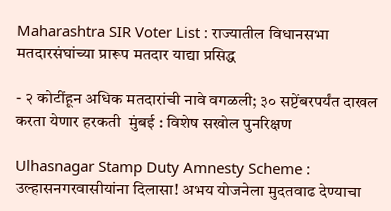Maharashtra SIR Voter List : राज्यातील विधानसभा मतदारसंघांच्या प्रारूप मतदार याद्या प्रसिद्ध

- २ कोटींहून अधिक मतदारांची नावे वगळली; ३० सप्टेंबरपर्यंत दाखल करता येणार हरकती  मुंबई : विशेष सखोल पुनरिक्षण

Ulhasnagar Stamp Duty Amnesty Scheme : उल्हासनगरवासीयांना दिलासा! अभय योजनेला मुदतवाढ देण्याचा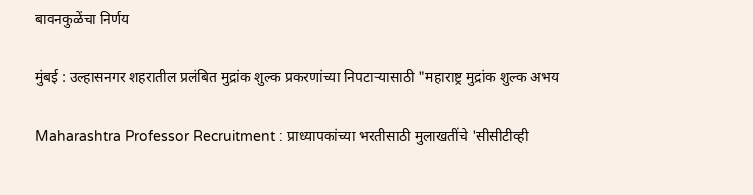बावनकुळेंचा निर्णय

मुंबई : उल्हासनगर शहरातील प्रलंबित मुद्रांक शुल्क प्रकरणांच्या निपटाऱ्यासाठी "महाराष्ट्र मुद्रांक शुल्क अभय

Maharashtra Professor Recruitment : प्राध्यापकांच्या भरतीसाठी मुलाखतींचे 'सीसीटीव्ही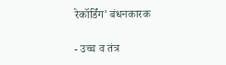रेकॉर्डिंग' बंधनकारक

- उच्च व तंत्र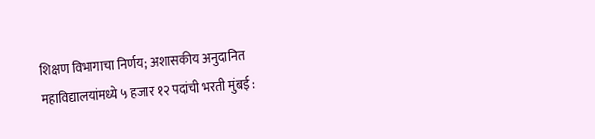शिक्षण विभागाचा निर्णय; अशासकीय अनुदानित महाविद्यालयांमध्ये ५ हजार १२ पदांची भरती मुंबई :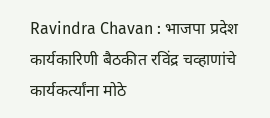Ravindra Chavan : भाजपा प्रदेश कार्यकारिणी बैठकीत रविंद्र चव्हाणांचे कार्यकर्त्यांना मोठे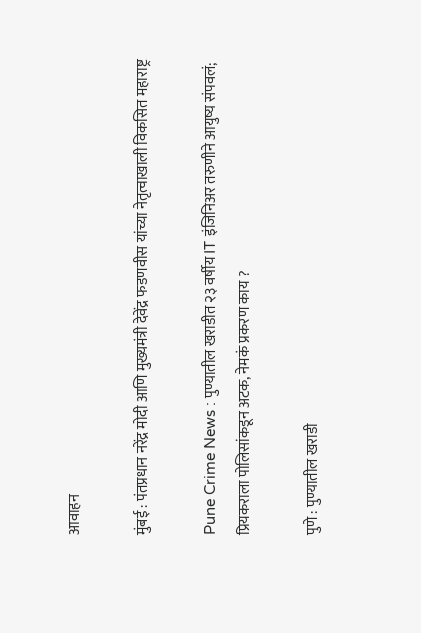आवाहन

मुंबई : पंतप्रधान नरेंद्र मोदी आणि मुख्यमंत्री देवेंद्र फडणवीस यांच्या नेतृत्वाखाली विकसित महाराष्ट्र

Pune Crime News : पुण्यातील खराडीत २३ वर्षीय IT इंजिनिअर तरुणीने आयुष्य संपवलं; प्रियकराला पोलिसांकडून अटक, नेमकं प्रकरण काय ?

पुणे : पुण्यातील खराडी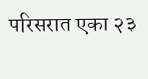परिसरात एका २३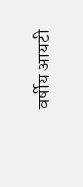वर्षीय आयटी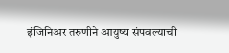इंजिनिअर तरुणीने आयुष्य संपवल्याची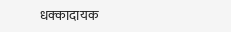धक्कादायक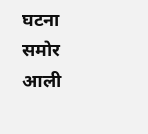घटना समोर आली